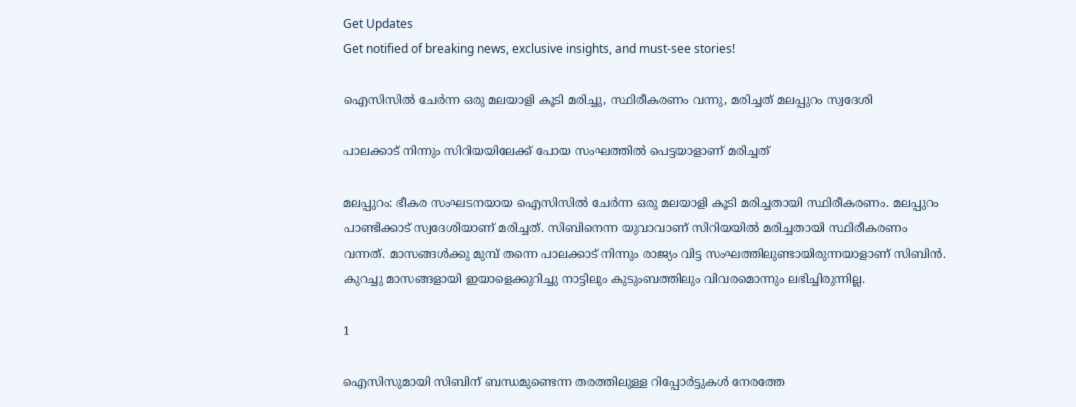Get Updates
Get notified of breaking news, exclusive insights, and must-see stories!

ഐസിസില്‍ ചേര്‍ന്ന ഒരു മലയാളി കൂടി മരിച്ചു, സ്ഥിരീകരണം വന്നു, മരിച്ചത് മലപ്പുറം സ്വദേശി

പാലക്കാട് നിന്നും സിറിയയിലേക്ക് പോയ സംഘത്തില്‍ പെട്ടയാളാണ് മരിച്ചത്

മലപ്പുറം: ഭീകര സംഘടനയായ ഐസിസില്‍ ചേര്‍ന്ന ഒരു മലയാളി കൂടി മരിച്ചതായി സ്ഥിരീകരണം. മലപ്പുറം പാണ്ടിക്കാട് സ്വദേശിയാണ് മരിച്ചത്. സിബിനെന്ന യുവാവാണ് സിറിയയില്‍ മരിച്ചതായി സ്ഥിരീകരണം വന്നത്. മാസങ്ങള്‍ക്കു മുമ്പ് തന്നെ പാലക്കാട് നിന്നും രാജ്യം വിട്ട സംഘത്തിലുണ്ടായിരുന്നയാളാണ് സിബിന്‍. കുറച്ചു മാസങ്ങളായി ഇയാളെക്കുറിച്ചു നാട്ടിലും കുടുംബത്തിലും വിവരമൊന്നും ലഭിച്ചിരുന്നില്ല.

1

ഐസിസുമായി സിബിന് ബന്ധമുണ്ടെന്ന തരത്തിലുള്ള റിപ്പോര്‍ട്ടുകള്‍ നേരത്തേ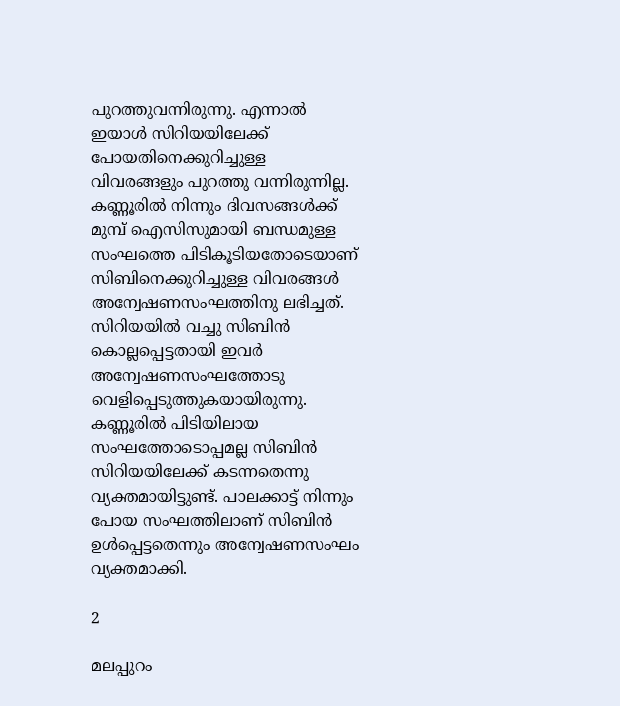പുറത്തുവന്നിരുന്നു. എന്നാല്‍ ഇയാള്‍ സിറിയയിലേക്ക് പോയതിനെക്കുറിച്ചുള്ള വിവരങ്ങളും പുറത്തു വന്നിരുന്നില്ല. കണ്ണൂരില്‍ നിന്നും ദിവസങ്ങള്‍ക്ക് മുമ്പ് ഐസിസുമായി ബന്ധമുള്ള സംഘത്തെ പിടികൂടിയതോടെയാണ് സിബിനെക്കുറിച്ചുള്ള വിവരങ്ങള്‍ അന്വേഷണസംഘത്തിനു ലഭിച്ചത്. സിറിയയില്‍ വച്ചു സിബിന്‍ കൊല്ലപ്പെട്ടതായി ഇവര്‍ അന്വേഷണസംഘത്തോടു വെളിപ്പെടുത്തുകയായിരുന്നു. കണ്ണൂരില്‍ പിടിയിലായ സംഘത്തോടൊപ്പമല്ല സിബിന്‍ സിറിയയിലേക്ക് കടന്നതെന്നു വ്യക്തമായിട്ടുണ്ട്. പാലക്കാട്ട് നിന്നും പോയ സംഘത്തിലാണ് സിബിന്‍ ഉള്‍പ്പെട്ടതെന്നും അന്വേഷണസംഘം വ്യക്തമാക്കി.

2

മലപ്പുറം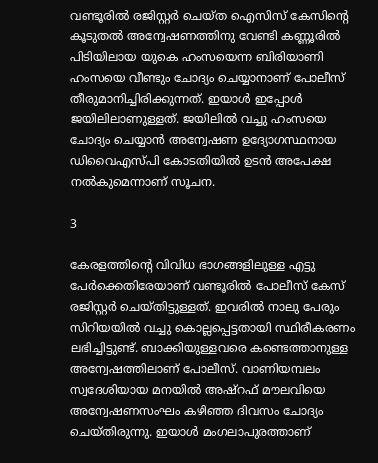വണ്ടൂരില്‍ രജിസ്റ്റര്‍ ചെയ്ത ഐസിസ് കേസിന്റെ കൂടുതല്‍ അന്വേഷണത്തിനു വേണ്ടി കണ്ണൂരില്‍ പിടിയിലായ യുകെ ഹംസയെന്ന ബിരിയാണി ഹംസയെ വീണ്ടും ചോദ്യം ചെയ്യാനാണ് പോലീസ് തീരുമാനിച്ചിരിക്കുന്നത്. ഇയാള്‍ ഇപ്പോള്‍ ജയിലിലാണുള്ളത്. ജയിലില്‍ വച്ചു ഹംസയെ ചോദ്യം ചെയ്യാന്‍ അന്വേഷണ ഉദ്യോഗസ്ഥനായ ഡിവൈഎസ്പി കോടതിയില്‍ ഉടന്‍ അപേക്ഷ നല്‍കുമെന്നാണ് സൂചന.

3

കേരളത്തിന്റെ വിവിധ ഭാഗങ്ങളിലുള്ള എട്ടു പേര്‍ക്കെതിരേയാണ് വണ്ടൂരില്‍ പോലീസ് കേസ് രജിസ്റ്റര്‍ ചെയ്തിട്ടുള്ളത്. ഇവരില്‍ നാലു പേരും സിറിയയില്‍ വച്ചു കൊല്ലപ്പെട്ടതായി സ്ഥിരീകരണം ലഭിച്ചിട്ടുണ്ട്. ബാക്കിയുള്ളവരെ കണ്ടെത്താനുള്ള അന്വേഷത്തിലാണ് പോലീസ്. വാണിയമ്പലം സ്വദേശിയായ മനയില്‍ അഷ്‌റഫ് മൗലവിയെ അന്വേഷണസംഘം കഴിഞ്ഞ ദിവസം ചോദ്യം ചെയ്തിരുന്നു. ഇയാള്‍ മംഗലാപുരത്താണ്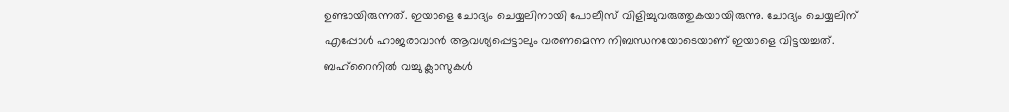ഉണ്ടായിരുന്നത്. ഇയാളെ ചോദ്യം ചെയ്യലിനായി പോലീസ് വിളിച്ചുവരുത്തുകയായിരുന്നു. ചോദ്യം ചെയ്യലിന് എപ്പോള്‍ ഹാജരാവാന്‍ ആവശ്യപ്പെട്ടാലും വരണമെന്ന നിബന്ധനയോടെയാണ് ഇയാളെ വിട്ടയച്ചത്. ബഹ്‌റൈനില്‍ വച്ചു ക്ലാസുകള്‍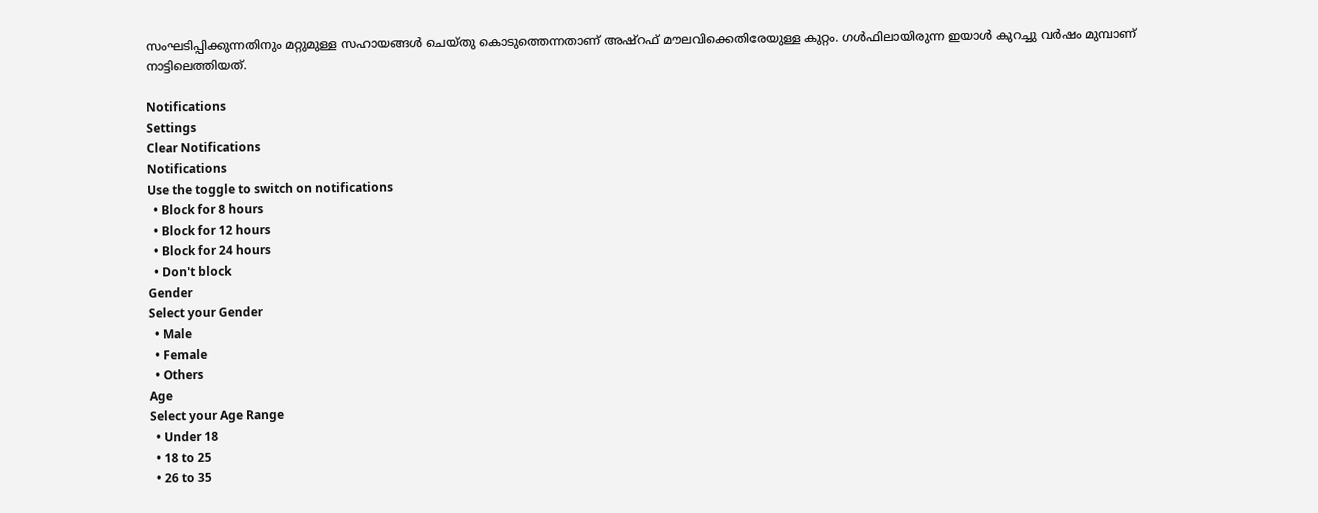സംഘടിപ്പിക്കുന്നതിനും മറ്റുമുള്ള സഹായങ്ങള്‍ ചെയ്തു കൊടുത്തെന്നതാണ് അഷ്‌റഫ് മൗലവിക്കെതിരേയുള്ള കുറ്റം. ഗള്‍ഫിലായിരുന്ന ഇയാള്‍ കുറച്ചു വര്‍ഷം മുമ്പാണ് നാട്ടിലെത്തിയത്.

Notifications
Settings
Clear Notifications
Notifications
Use the toggle to switch on notifications
  • Block for 8 hours
  • Block for 12 hours
  • Block for 24 hours
  • Don't block
Gender
Select your Gender
  • Male
  • Female
  • Others
Age
Select your Age Range
  • Under 18
  • 18 to 25
  • 26 to 35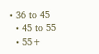• 36 to 45
  • 45 to 55
  • 55+